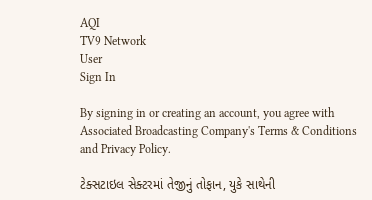AQI
TV9 Network
User
Sign In

By signing in or creating an account, you agree with Associated Broadcasting Company's Terms & Conditions and Privacy Policy.

ટેક્સટાઇલ સેક્ટરમાં તેજીનું તોફાન, યુકે સાથેની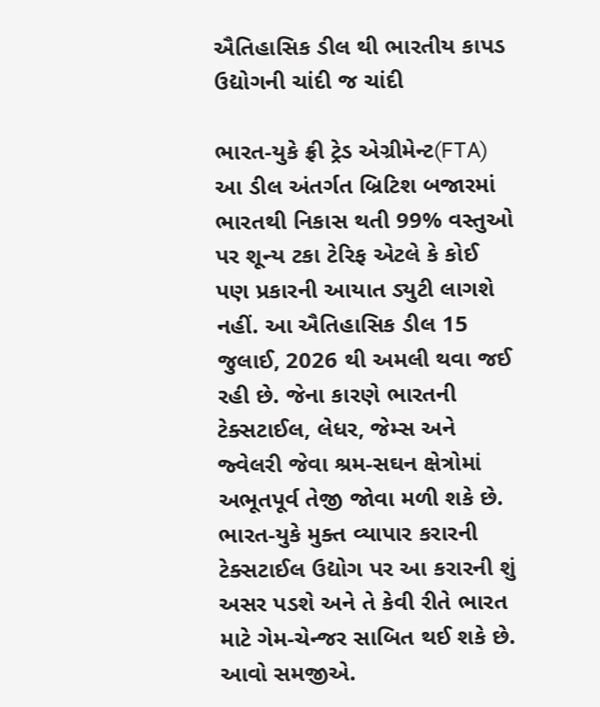ઐતિહાસિક ડીલ થી ભારતીય કાપડ ઉદ્યોગની ચાંદી જ ચાંદી

ભારત-યુકે ફ્રી ટ્રેડ એગ્રીમેન્ટ(FTA) આ ડીલ અંતર્ગત બ્રિટિશ બજારમાં ભારતથી નિકાસ થતી 99% વસ્તુઓ પર શૂન્ય ટકા ટેરિફ એટલે કે કોઈ પણ પ્રકારની આયાત ડ્યુટી લાગશે નહીં. આ ઐતિહાસિક ડીલ 15 જુલાઈ, 2026 થી અમલી થવા જઈ રહી છે. જેના કારણે ભારતની ટેક્સટાઈલ, લેધર, જેમ્સ અને જ્વેલરી જેવા શ્રમ-સઘન ક્ષેત્રોમાં અભૂતપૂર્વ તેજી જોવા મળી શકે છે. ભારત-યુકે મુક્ત વ્યાપાર કરારની ટેક્સટાઈલ ઉદ્યોગ પર આ કરારની શું અસર પડશે અને તે કેવી રીતે ભારત માટે ગેમ-ચેન્જર સાબિત થઈ શકે છે. આવો સમજીએ.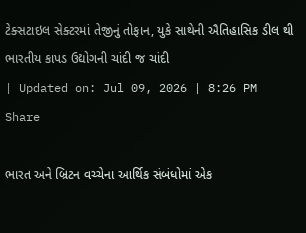ટેક્સટાઇલ સેક્ટરમાં તેજીનું તોફાન, યુકે સાથેની ઐતિહાસિક ડીલ થી ભારતીય કાપડ ઉદ્યોગની ચાંદી જ ચાંદી
| Updated on: Jul 09, 2026 | 8:26 PM
Share

ભારત અને બ્રિટન વચ્ચેના આર્થિક સંબંધોમાં એક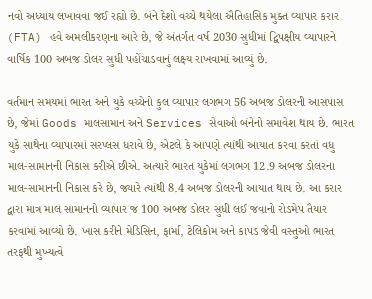નવો અધ્યાય લખાવવા જઈ રહ્યો છે. બંને દેશો વચ્ચે થયેલા ઐતિહાસિક મુક્ત વ્યાપાર કરાર (FTA) હવે અમલીકરણના આરે છે, જે અંતર્ગત વર્ષ 2030 સુધીમાં દ્વિપક્ષીય વ્યાપારને વાર્ષિક 100 અબજ ડોલર સુધી પહોંચાડવાનું લક્ષ્ય રાખવામાં આવ્યું છે.

વર્તમાન સમયમાં ભારત અને યુકે વચ્ચેનો કુલ વ્યાપાર લગભગ 56 અબજ ડોલરની આસપાસ છે, જેમાં Goods માલસામાન અને Services સેવાઓ બંનેનો સમાવેશ થાય છે. ભારત યુકે સાથેના વ્યાપારમાં સરપ્લસ ધરાવે છે, એટલે કે આપણે ત્યાંથી આયાત કરવા કરતાં વધુ માલ-સામાનની નિકાસ કરીએ છીએ. અત્યારે ભારત યુકેમાં લગભગ 12.9 અબજ ડોલરના માલ-સામાનની નિકાસ કરે છે, જ્યારે ત્યાંથી 8.4 અબજ ડોલરની આયાત થાય છે. આ કરાર દ્વારા માત્ર માલ સામાનનો વ્યાપાર જ 100 અબજ ડોલર સુધી લઈ જવાનો રોડમેપ તૈયાર કરવામાં આવ્યો છે. ખાસ કરીને મેડિસિન, ફાર્મા, ટેલિકોમ અને કાપડ જેવી વસ્તુઓ ભારત તરફથી મુખ્યત્વે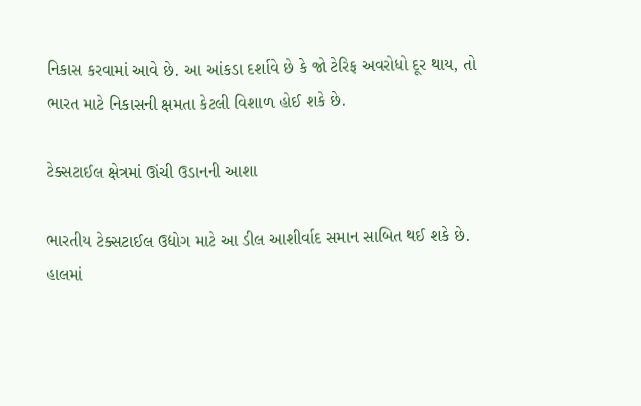નિકાસ કરવામાં આવે છે. આ આંકડા દર્શાવે છે કે જો ટેરિફ અવરોધો દૂર થાય, તો ભારત માટે નિકાસની ક્ષમતા કેટલી વિશાળ હોઈ શકે છે.

ટેક્સટાઈલ ક્ષેત્રમાં ઊંચી ઉડાનની આશા

ભારતીય ટેક્સટાઈલ ઉદ્યોગ માટે આ ડીલ આશીર્વાદ સમાન સાબિત થઈ શકે છે. હાલમાં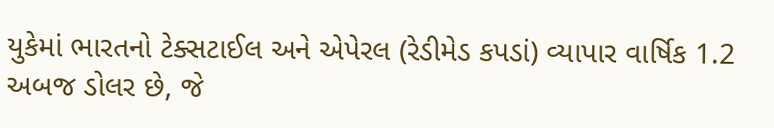યુકેમાં ભારતનો ટેક્સટાઈલ અને એપેરલ (રેડીમેડ કપડાં) વ્યાપાર વાર્ષિક 1.2 અબજ ડોલર છે, જે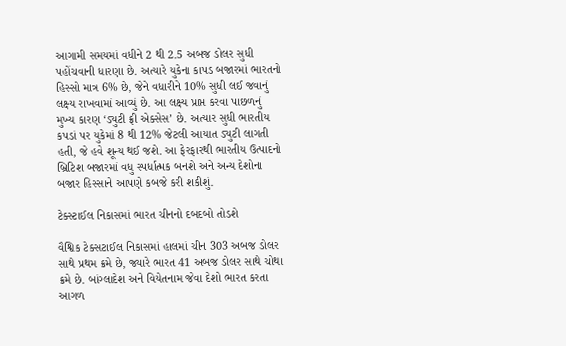આગામી સમયમાં વધીને 2 થી 2.5 અબજ ડોલર સુધી પહોંચવાની ધારણા છે. અત્યારે યુકેના કાપડ બજારમાં ભારતનો હિસ્સો માત્ર 6% છે, જેને વધારીને 10% સુધી લઈ જવાનું લક્ષ્ય રાખવામાં આવ્યું છે. આ લક્ષ્ય પ્રાપ્ત કરવા પાછળનું મુખ્ય કારણ ‘ડ્યુટી ફ્રી એક્સેસ’ છે. અત્યાર સુધી ભારતીય કપડાં પર યુકેમાં 8 થી 12% જેટલી આયાત ડ્યુટી લાગતી હતી, જે હવે શૂન્ય થઈ જશે. આ ફેરફારથી ભારતીય ઉત્પાદનો બ્રિટિશ બજારમાં વધુ સ્પર્ધાત્મક બનશે અને અન્ય દેશોના બજાર હિસ્સાને આપણે કબજે કરી શકીશું.

ટેક્સ્ટાઈલ નિકાસમાં ભારત ચીનનો દબદબો તોડશે

વૈશ્વિક ટેક્સટાઈલ નિકાસમાં હાલમાં ચીન 303 અબજ ડોલર સાથે પ્રથમ ક્રમે છે, જ્યારે ભારત 41 અબજ ડોલર સાથે ચોથા ક્રમે છે. બાંગ્લાદેશ અને વિયેતનામ જેવા દેશો ભારત કરતા આગળ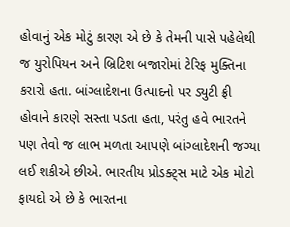હોવાનું એક મોટું કારણ એ છે કે તેમની પાસે પહેલેથી જ યુરોપિયન અને બ્રિટિશ બજારોમાં ટેરિફ મુક્તિના કરારો હતા. બાંગ્લાદેશના ઉત્પાદનો પર ડ્યુટી ફ્રી હોવાને કારણે સસ્તા પડતા હતા, પરંતુ હવે ભારતને પણ તેવો જ લાભ મળતા આપણે બાંગ્લાદેશની જગ્યા લઈ શકીએ છીએ. ભારતીય પ્રોડક્ટ્સ માટે એક મોટો ફાયદો એ છે કે ભારતના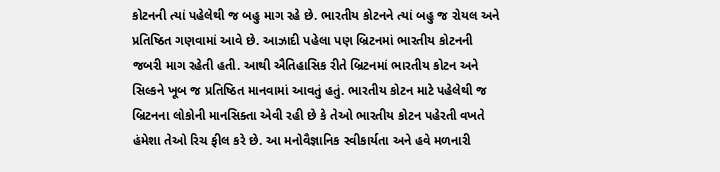કોટનની ત્યાં પહેલેથી જ બહુ માગ રહે છે. ભારતીય કોટનને ત્યાં બહુ જ રોયલ અને પ્રતિષ્ઠિત ગણવામાં આવે છે. આઝાદી પહેલા પણ બ્રિટનમાં ભારતીય કોટનની જબરી માગ રહેતી હતી. આથી ઐતિહાસિક રીતે બ્રિટનમાં ભારતીય કોટન અને સિલ્કને ખૂબ જ પ્રતિષ્ઠિત માનવામાં આવતું હતું. ભારતીય કોટન માટે પહેલેથી જ બ્રિટનના લોકોની માનસિક્તા એવી રહી છે કે તેઓ ભારતીય કોટન પહેરતી વખતે હંમેશા તેઓ રિચ ફીલ કરે છે. આ મનોવૈજ્ઞાનિક સ્વીકાર્યતા અને હવે મળનારી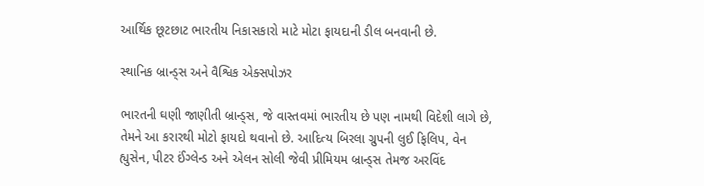આર્થિક છૂટછાટ ભારતીય નિકાસકારો માટે મોટા ફાયદાની ડીલ બનવાની છે.

સ્થાનિક બ્રાન્ડ્સ અને વૈશ્વિક એક્સપોઝર

ભારતની ઘણી જાણીતી બ્રાન્ડ્સ, જે વાસ્તવમાં ભારતીય છે પણ નામથી વિદેશી લાગે છે, તેમને આ કરારથી મોટો ફાયદો થવાનો છે. આદિત્ય બિરલા ગ્રુપની લુઈ ફિલિપ, વેન હ્યુસેન, પીટર ઈંગ્લેન્ડ અને એલન સોલી જેવી પ્રીમિયમ બ્રાન્ડ્સ તેમજ અરવિંદ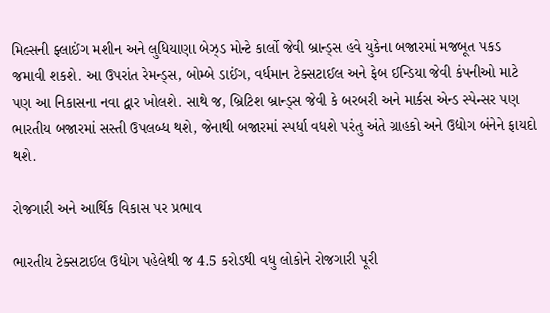મિલ્સની ફ્લાઈંગ મશીન અને લુધિયાણા બેઝ્ડ મોન્ટે કાર્લો જેવી બ્રાન્ડ્સ હવે યુકેના બજારમાં મજબૂત પકડ જમાવી શકશે. આ ઉપરાંત રેમન્ડ્સ, બોમ્બે ડાઈંગ, વર્ધમાન ટેક્સટાઈલ અને ફેબ ઈન્ડિયા જેવી કંપનીઓ માટે પણ આ નિકાસના નવા દ્વાર ખોલશે. સાથે જ, બ્રિટિશ બ્રાન્ડ્સ જેવી કે બરબરી અને માર્કસ એન્ડ સ્પેન્સર પણ ભારતીય બજારમાં સસ્તી ઉપલબ્ધ થશે, જેનાથી બજારમાં સ્પર્ધા વધશે પરંતુ અંતે ગ્રાહકો અને ઉદ્યોગ બંનેને ફાયદો થશે.

રોજગારી અને આર્થિક વિકાસ પર પ્રભાવ

ભારતીય ટેક્સટાઈલ ઉદ્યોગ પહેલેથી જ 4.5 કરોડથી વધુ લોકોને રોજગારી પૂરી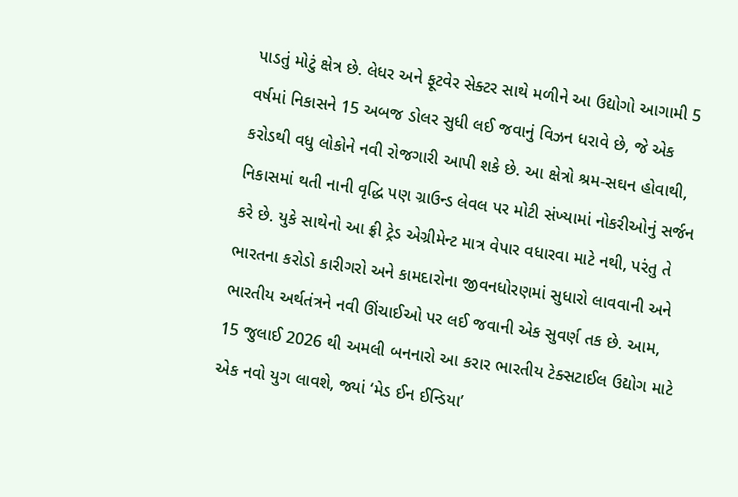પાડતું મોટું ક્ષેત્ર છે. લેધર અને ફૂટવેર સેક્ટર સાથે મળીને આ ઉદ્યોગો આગામી 5 વર્ષમાં નિકાસને 15 અબજ ડોલર સુધી લઈ જવાનું વિઝન ધરાવે છે, જે એક કરોડથી વધુ લોકોને નવી રોજગારી આપી શકે છે. આ ક્ષેત્રો શ્રમ-સઘન હોવાથી, નિકાસમાં થતી નાની વૃદ્ધિ પણ ગ્રાઉન્ડ લેવલ પર મોટી સંખ્યામાં નોકરીઓનું સર્જન કરે છે. યુકે સાથેનો આ ફ્રી ટ્રેડ એગ્રીમેન્ટ માત્ર વેપાર વધારવા માટે નથી, પરંતુ તે ભારતના કરોડો કારીગરો અને કામદારોના જીવનધોરણમાં સુધારો લાવવાની અને ભારતીય અર્થતંત્રને નવી ઊંચાઈઓ પર લઈ જવાની એક સુવર્ણ તક છે. આમ, 15 જુલાઈ 2026 થી અમલી બનનારો આ કરાર ભારતીય ટેક્સટાઈલ ઉદ્યોગ માટે એક નવો યુગ લાવશે, જ્યાં ‘મેડ ઈન ઈન્ડિયા’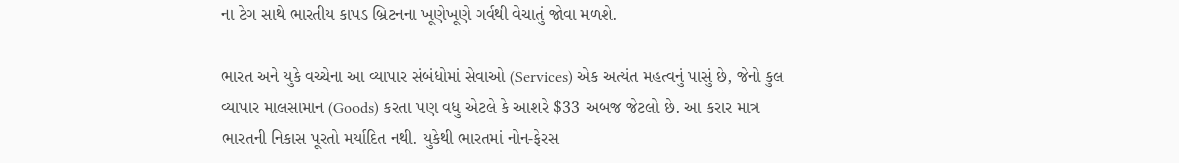ના ટેગ સાથે ભારતીય કાપડ બ્રિટનના ખૂણેખૂણે ગર્વથી વેચાતું જોવા મળશે.

ભારત અને યુકે વચ્ચેના આ વ્યાપાર સંબંધોમાં સેવાઓ (Services) એક અત્યંત મહત્વનું પાસું છે, જેનો કુલ વ્યાપાર માલસામાન (Goods) કરતા પણ વધુ એટલે કે આશરે $33 અબજ જેટલો છે. આ કરાર માત્ર ભારતની નિકાસ પૂરતો મર્યાદિત નથી. યુકેથી ભારતમાં નોન-ફેરસ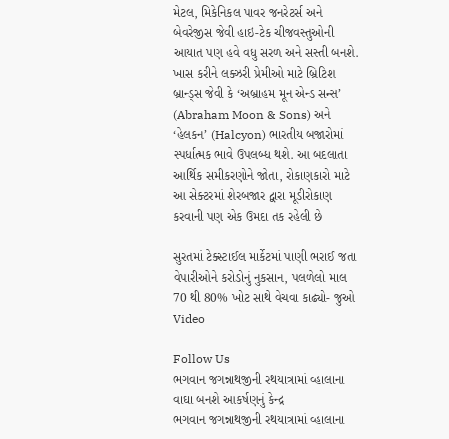મેટલ, મિકેનિકલ પાવર જનરેટર્સ અને બેવરેજીસ જેવી હાઇ-ટેક ચીજવસ્તુઓની આયાત પણ હવે વધુ સરળ અને સસ્તી બનશે. ખાસ કરીને લક્ઝરી પ્રેમીઓ માટે બ્રિટિશ બ્રાન્ડ્સ જેવી કે ‘અબ્રાહમ મૂન એન્ડ સન્સ’ (Abraham Moon & Sons) અને ‘હેલકન’ (Halcyon) ભારતીય બજારોમાં સ્પર્ધાત્મક ભાવે ઉપલબ્ધ થશે. આ બદલાતા આર્થિક સમીકરણોને જોતા, રોકાણકારો માટે આ સેક્ટરમાં શેરબજાર દ્વારા મૂડીરોકાણ કરવાની પણ એક ઉમદા તક રહેલી છે

સુરતમાં ટેક્સ્ટાઈલ માર્કેટમાં પાણી ભરાઈ જતા વેપારીઓને કરોડોનું નુકસાન, પલળેલો માલ 70 થી 80% ખોટ સાથે વેચવા કાઢ્યો- જુઓ Video

Follow Us
ભગવાન જગન્નાથજીની રથયાત્રામાં વ્હાલાના વાઘા બનશે આકર્ષણનું કેન્દ્ર
ભગવાન જગન્નાથજીની રથયાત્રામાં વ્હાલાના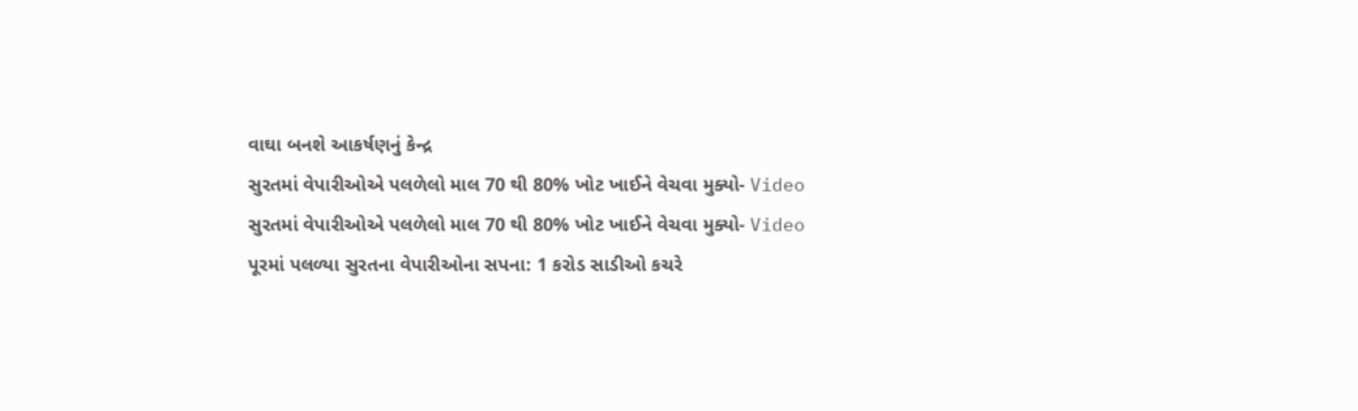વાઘા બનશે આકર્ષણનું કેન્દ્ર
સુરતમાં વેપારીઓએ પલળેલો માલ 70 થી 80% ખોટ ખાઈને વેચવા મુક્યો- Video
સુરતમાં વેપારીઓએ પલળેલો માલ 70 થી 80% ખોટ ખાઈને વેચવા મુક્યો- Video
પૂરમાં પલળ્યા સુરતના વેપારીઓના સપના: 1 કરોડ સાડીઓ કચરે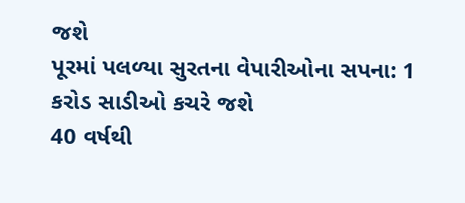જશે
પૂરમાં પલળ્યા સુરતના વેપારીઓના સપના: 1 કરોડ સાડીઓ કચરે જશે
40 વર્ષથી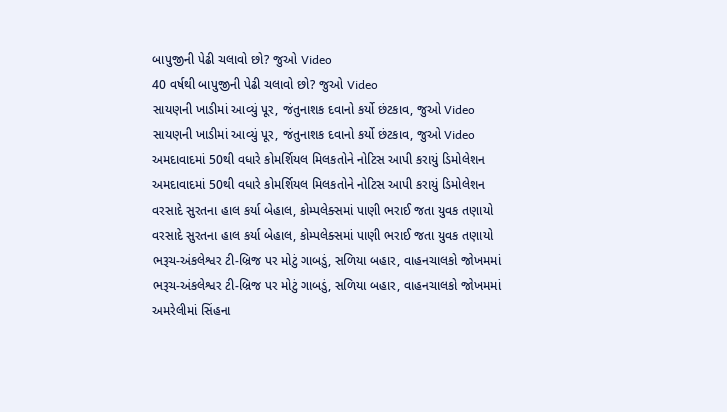બાપુજીની પેઢી ચલાવો છો? જુઓ Video
40 વર્ષથી બાપુજીની પેઢી ચલાવો છો? જુઓ Video
સાયણની ખાડીમાં આવ્યું પૂર, જંતુનાશક દવાનો કર્યો છંટકાવ, જુઓ Video
સાયણની ખાડીમાં આવ્યું પૂર, જંતુનાશક દવાનો કર્યો છંટકાવ, જુઓ Video
અમદાવાદમાં 50થી વધારે કોમર્શિયલ મિલકતોને નોટિસ આપી કરાયું ડિમોલેશન
અમદાવાદમાં 50થી વધારે કોમર્શિયલ મિલકતોને નોટિસ આપી કરાયું ડિમોલેશન
વરસાદે સુરતના હાલ કર્યા બેહાલ, કોમ્પલેક્સમાં પાણી ભરાઈ જતા યુવક તણાયો
વરસાદે સુરતના હાલ કર્યા બેહાલ, કોમ્પલેક્સમાં પાણી ભરાઈ જતા યુવક તણાયો
ભરૂચ-અંકલેશ્વર ટી-બ્રિજ પર મોટું ગાબડું, સળિયા બહાર, વાહનચાલકો જોખમમાં
ભરૂચ-અંકલેશ્વર ટી-બ્રિજ પર મોટું ગાબડું, સળિયા બહાર, વાહનચાલકો જોખમમાં
અમરેલીમાં સિંહના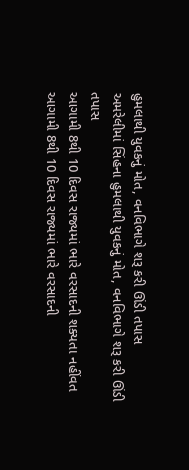હુમલાથી યુવકનું મોત, વનવિભાગે શરૂ કરી ઊંડી તપાસ
અમરેલીમાં સિંહના હુમલાથી યુવકનું મોત, વનવિભાગે શરૂ કરી ઊંડી તપાસ
આગામી 8થી 10 દિવસ રાજ્યમાં ભારે વરસાદની શક્યતા નહીંવત
આગામી 8થી 10 દિવસ રાજ્યમાં ભારે વરસાદની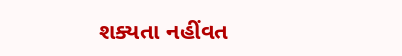શક્યતા નહીંવત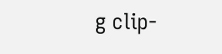g clip-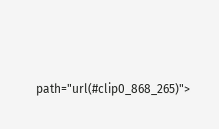path="url(#clip0_868_265)">